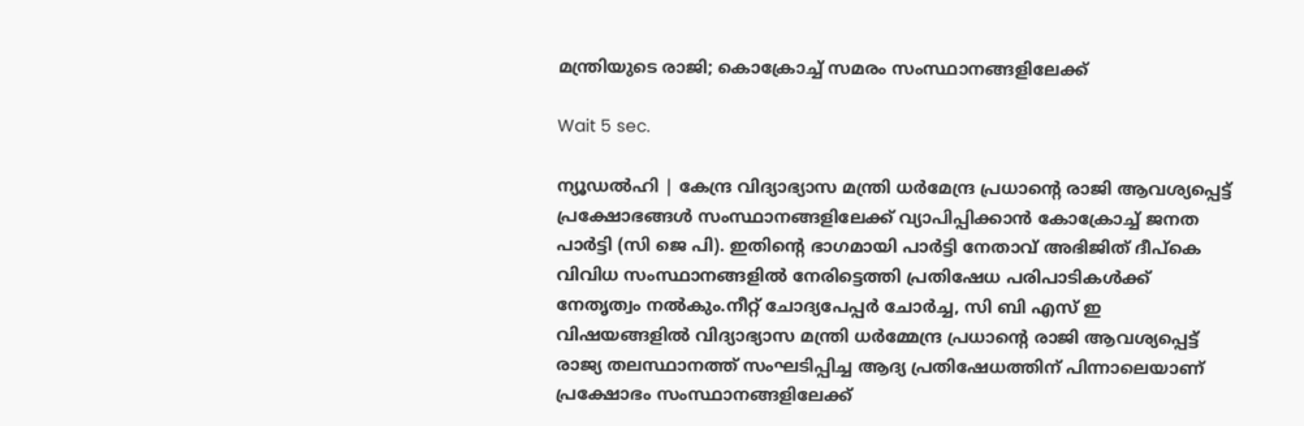മന്ത്രിയുടെ രാജി; കൊക്രോച്ച് സമരം സംസ്ഥാനങ്ങളിലേക്ക്

Wait 5 sec.

ന്യൂഡല്‍ഹി | കേന്ദ്ര വിദ്യാഭ്യാസ മന്ത്രി ധര്‍മേന്ദ്ര പ്രധാന്റെ രാജി ആവശ്യപ്പെട്ട് പ്രക്ഷോഭങ്ങള്‍ സംസ്ഥാനങ്ങളിലേക്ക് വ്യാപിപ്പിക്കാന്‍ കോക്രോച്ച് ജനത പാര്‍ട്ടി (സി ജെ പി). ഇതിന്റെ ഭാഗമായി പാര്‍ട്ടി നേതാവ് അഭിജിത് ദീപ്‌കെ വിവിധ സംസ്ഥാനങ്ങളില്‍ നേരിട്ടെത്തി പ്രതിഷേധ പരിപാടികള്‍ക്ക് നേതൃത്വം നല്‍കും.നീറ്റ് ചോദ്യപേപ്പര്‍ ചോര്‍ച്ച, സി ബി എസ് ഇ വിഷയങ്ങളില്‍ വിദ്യാഭ്യാസ മന്ത്രി ധര്‍മ്മേന്ദ്ര പ്രധാന്റെ രാജി ആവശ്യപ്പെട്ട് രാജ്യ തലസ്ഥാനത്ത് സംഘടിപ്പിച്ച ആദ്യ പ്രതിഷേധത്തിന് പിന്നാലെയാണ് പ്രക്ഷോഭം സംസ്ഥാനങ്ങളിലേക്ക്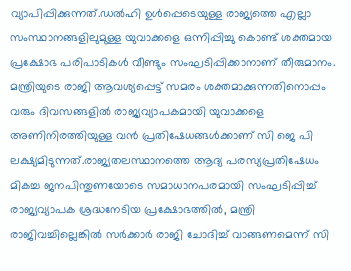വ്യാപിപ്പിക്കുന്നത്.ഡല്‍ഹി ഉള്‍പ്പെടെയുള്ള രാജ്യത്തെ എല്ലാ സംസ്ഥാനങ്ങളിലുമുള്ള യുവാക്കളെ ഒന്നിപ്പിച്ചു കൊണ്ട് ശക്തമായ പ്രക്ഷോഭ പരിപാടികള്‍ വീണ്ടും സംഘടിപ്പിക്കാനാണ് തീരുമാനം. മന്ത്രിയുടെ രാജി ആവശ്യപ്പെട്ട് സമരം ശക്തമാക്കുന്നതിനൊപ്പം വരും ദിവസങ്ങളില്‍ രാജ്യവ്യാപകമായി യുവാക്കളെ അണിനിരത്തിയുള്ള വന്‍ പ്രതിഷേധങ്ങള്‍ക്കാണ് സി ജെ പി ലക്ഷ്യമിടുന്നത്.രാജ്യതലസ്ഥാനത്തെ ആദ്യ പരസ്യപ്രതിഷേധം മികച്ച ജനപിന്തുണയോടെ സമാധാനപരമായി സംഘടിപ്പിച്ച് രാജ്യവ്യാപക ശ്രദ്ധനേടിയ പ്രക്ഷോഭത്തില്‍, മന്ത്രി രാജിവച്ചില്ലെങ്കില്‍ സര്‍ക്കാര്‍ രാജി ചോദിച്ച് വാങ്ങണമെന്ന് സി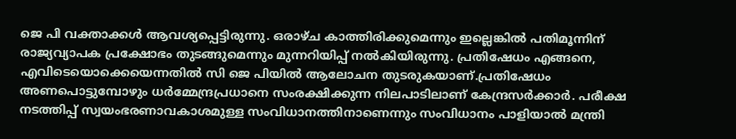ജെ പി വക്താക്കള്‍ ആവശ്യപ്പെട്ടിരുന്നു. ഒരാഴ്ച കാത്തിരിക്കുമെന്നും ഇല്ലെങ്കില്‍ പതിമൂന്നിന് രാജ്യവ്യാപക പ്രക്ഷോഭം തുടങ്ങുമെന്നും മുന്നറിയിപ്പ് നല്‍കിയിരുന്നു. പ്രതിഷേധം എങ്ങനെ, എവിടെയൊക്കെയെന്നതില്‍ സി ജെ പിയില്‍ ആലോചന തുടരുകയാണ്.പ്രതിഷേധം അണപൊട്ടുമ്പോഴും ധര്‍മ്മേന്ദ്രപ്രധാനെ സംരക്ഷിക്കുന്ന നിലപാടിലാണ് കേന്ദ്രസര്‍ക്കാര്‍. പരീക്ഷ നടത്തിപ്പ് സ്വയംഭരണാവകാശമുള്ള സംവിധാനത്തിനാണെന്നും സംവിധാനം പാളിയാല്‍ മന്ത്രി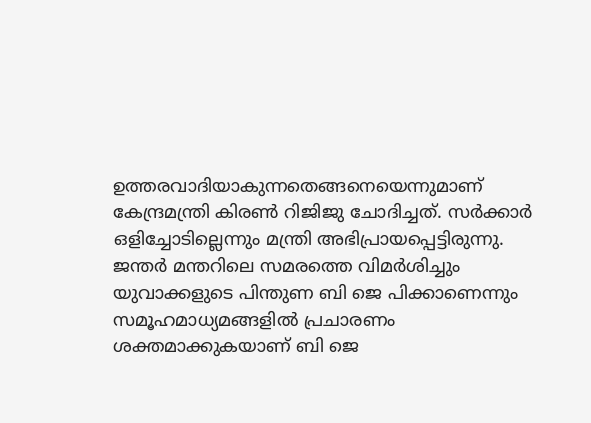ഉത്തരവാദിയാകുന്നതെങ്ങനെയെന്നുമാണ് കേന്ദ്രമന്ത്രി കിരണ്‍ റിജിജു ചോദിച്ചത്. സര്‍ക്കാര്‍ ഒളിച്ചോടില്ലെന്നും മന്ത്രി അഭിപ്രായപ്പെട്ടിരുന്നു. ജന്തര്‍ മന്തറിലെ സമരത്തെ വിമര്‍ശിച്ചും യുവാക്കളുടെ പിന്തുണ ബി ജെ പിക്കാണെന്നും സമൂഹമാധ്യമങ്ങളില്‍ പ്രചാരണം ശക്തമാക്കുകയാണ് ബി ജെ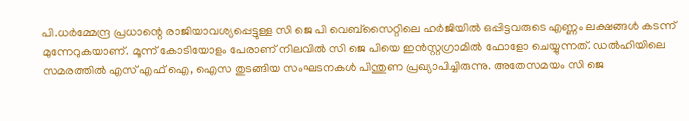പി.ധര്‍മ്മേന്ദ്ര പ്രധാന്റെ രാജിയാവശ്യപ്പെട്ടുള്ള സി ജെ പി വെബ്‌സൈറ്റിലെ ഹര്‍ജിയില്‍ ഒപ്പിട്ടവരുടെ എണ്ണം ലക്ഷങ്ങള്‍ കടന്ന് മുന്നേറുകയാണ്. മൂന്ന് കോടിയോളം പേരാണ് നിലവില്‍ സി ജെ പിയെ ഇന്‍സ്റ്റഗ്രാമില്‍ ഫോളോ ചെയ്യുന്നത്. ഡല്‍ഹിയിലെ സമരത്തില്‍ എസ് എഫ് ഐ, ഐസ തുടങ്ങിയ സംഘടനകള്‍ പിന്തുണ പ്രഖ്യാപിച്ചിരുന്നു. അതേസമയം സി ജെ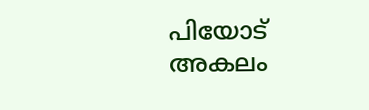പിയോട് അകലം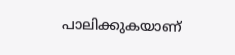പാലിക്കുകയാണ്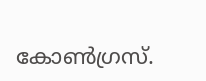കോണ്‍ഗ്രസ്.